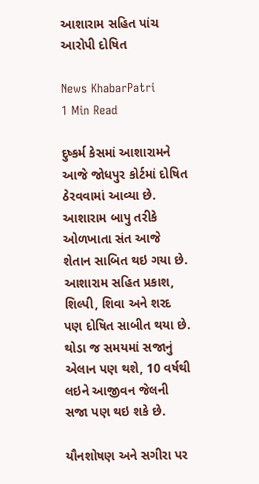આશારામ સહિત પાંચ આરોપી દોષિત

News KhabarPatri
1 Min Read

દુષ્કર્મ કેસમાં આશારામને આજે જોધપુર કોર્ટમાં દોષિત ઠેરવવામાં આવ્યા છે. આશારામ બાપુ તરીકે ઓળખાતા સંત આજે શેતાન સાબિત થઇ ગયા છે. આશારામ સહિત પ્રકાશ, શિલ્પી, શિવા અને શરદ પણ દોષિત સાબીત થયા છે. થોડા જ સમયમાં સજાનું એલાન પણ થશે, 10 વર્ષથી લઇને આજીવન જેલની સજા પણ થઇ શકે છે.

યૌનશોષણ અને સગીરા પર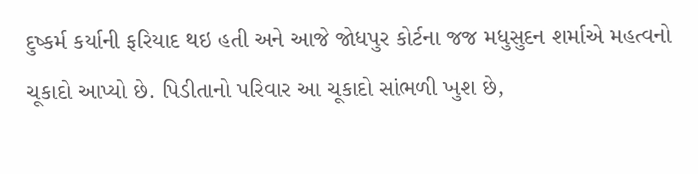દુષ્કર્મ કર્યાની ફરિયાદ થઇ હતી અને આજે જોધપુર કોર્ટના જજ મધુસુદન શર્માએ મહત્વનો ચૂકાદો આપ્યો છે. પિડીતાનો પરિવાર આ ચૂકાદો સાંભળી ખુશ છે,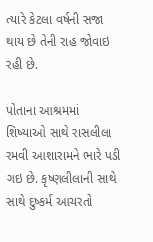ત્યારે કેટલા વર્ષની સજા થાય છે તેની રાહ જોવાઇ રહી છે.

પોતાના આશ્રમમાં શિષ્યાઓ સાથે રાસલીલા રમવી આશારામને ભારે પડી ગઇ છે. કૃષ્ણલીલાની સાથે સાથે દુષ્કર્મ આચરતો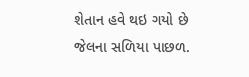શેતાન હવે થઇ ગયો છે જેલના સળિયા પાછળ.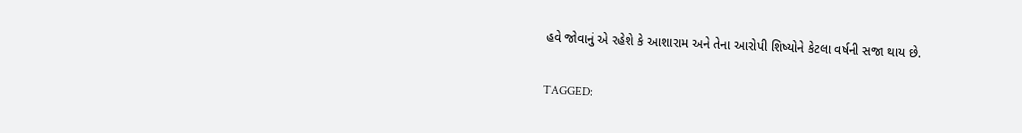હવે જોવાનું એ રહેશે કે આશારામ અને તેના આરોપી શિષ્યોને કેટલા વર્ષની સજા થાય છે.

TAGGED: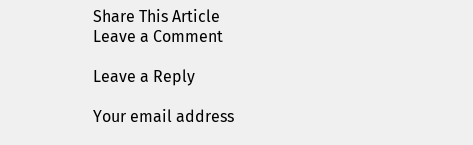Share This Article
Leave a Comment

Leave a Reply

Your email address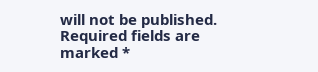will not be published. Required fields are marked *